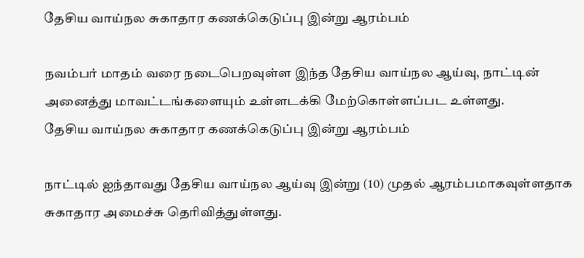தேசிய வாய்நல சுகாதார கணக்கெடுப்பு இன்று ஆரம்பம்

நவம்பர் மாதம் வரை நடைபெறவுள்ள இந்த தேசிய வாய்நல ஆய்வு, நாட்டின் அனைத்து மாவட்டங்களையும் உள்ளடக்கி மேற்கொள்ளப்பட உள்ளது.
தேசிய வாய்நல சுகாதார கணக்கெடுப்பு இன்று ஆரம்பம்

நாட்டில் ஐந்தாவது தேசிய வாய்நல ஆய்வு இன்று (10) முதல் ஆரம்பமாகவுள்ளதாக சுகாதார அமைச்சு தெரிவித்துள்ளது.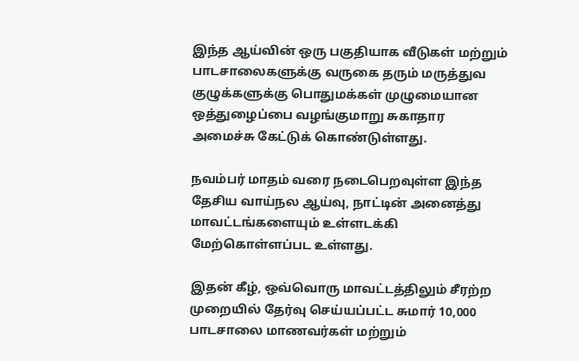இந்த ஆய்வின் ஒரு பகுதியாக வீடுகள் மற்றும் பாடசாலைகளுக்கு வருகை தரும் மருத்துவ குழுக்களுக்கு பொதுமக்கள் முழுமையான ஒத்துழைப்பை வழங்குமாறு சுகாதார அமைச்சு கேட்டுக் கொண்டுள்ளது.

நவம்பர் மாதம் வரை நடைபெறவுள்ள இந்த தேசிய வாய்நல ஆய்வு, நாட்டின் அனைத்து மாவட்டங்களையும் உள்ளடக்கி மேற்கொள்ளப்பட உள்ளது.

இதன் கீழ், ஒவ்வொரு மாவட்டத்திலும் சீரற்ற முறையில் தேர்வு செய்யப்பட்ட சுமார் 10,000 பாடசாலை மாணவர்கள் மற்றும்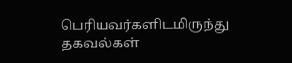பெரியவர்களிடமிருந்து தகவல்கள்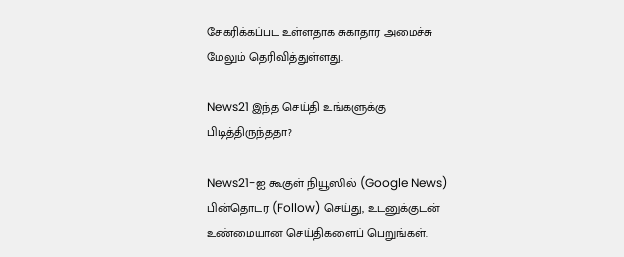சேகரிக்கப்பட உள்ளதாக சுகாதார அமைச்சு மேலும் தெரிவித்துள்ளது.

News21 இந்த செய்தி உங்களுக்கு பிடித்திருந்ததா?

News21-ஐ கூகுள் நியூஸில் (Google News) பின்தொடர (Follow) செய்து, உடனுக்குடன் உண்மையான செய்திகளைப் பெறுங்கள்.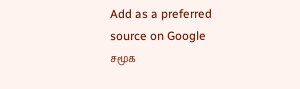Add as a preferred source on Google
சமூக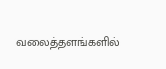வலைத்தளங்களில்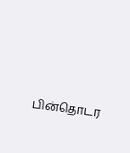பின்தொடர